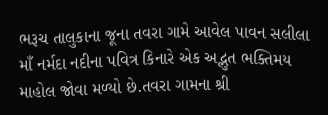ભરૂચ તાલુકાના જૂના તવરા ગામે આવેલ પાવન સલીલા માઁ નર્મદા નદીના પવિત્ર કિનારે એક અદ્ભુત ભક્તિમય માહોલ જોવા મળ્યો છે.તવરા ગામના શ્રી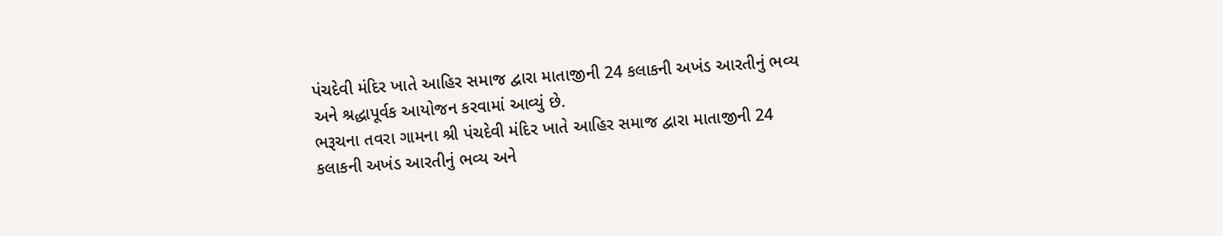પંચદેવી મંદિર ખાતે આહિર સમાજ દ્વારા માતાજીની 24 કલાકની અખંડ આરતીનું ભવ્ય અને શ્રદ્ધાપૂર્વક આયોજન કરવામાં આવ્યું છે.
ભરૂચના તવરા ગામના શ્રી પંચદેવી મંદિર ખાતે આહિર સમાજ દ્વારા માતાજીની 24 કલાકની અખંડ આરતીનું ભવ્ય અને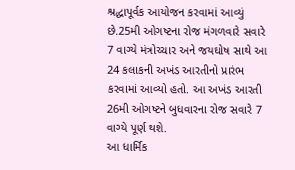શ્રદ્ધાપૂર્વક આયોજન કરવામાં આવ્યું છે.25મી ઓગષ્ટના રોજ મંગળવારે સવારે 7 વાગ્યે મંત્રોચ્ચાર અને જયઘોષ સાથે આ 24 કલાકની અખંડ આરતીનો પ્રારંભ કરવામાં આવ્યો હતો. આ અખંડ આરતી 26મી ઓગષ્ટને બુધવારના રોજ સવારે 7 વાગ્યે પૂર્ણ થશે.
આ ધાર્મિક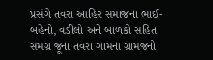પ્રસંગે તવરા આહિર સમાજના ભાઈ-બહેનો, વડીલો અને બાળકો સહિત સમગ્ર જૂના તવરા ગામના ગ્રામજનો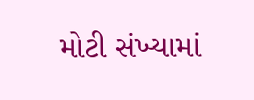મોટી સંખ્યામાં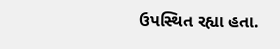ઉપસ્થિત રહ્યા હતા.